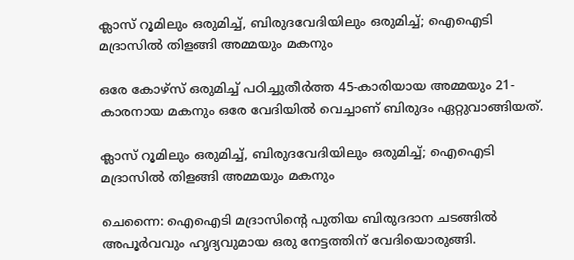ക്ലാസ് റൂമിലും ഒരുമിച്ച്, ബിരുദവേദിയിലും ഒരുമിച്ച്; ഐഐടി മദ്രാസിൽ തിളങ്ങി അമ്മയും മകനും

ഒരേ കോഴ്സ് ഒരുമിച്ച് പഠിച്ചുതീര്‍ത്ത 45-കാരിയായ അമ്മയും 21-കാരനായ മകനും ഒരേ വേദിയില്‍ വെച്ചാണ് ബിരുദം ഏറ്റുവാങ്ങിയത്.

ക്ലാസ് റൂമിലും ഒരുമിച്ച്, ബിരുദവേദിയിലും ഒരുമിച്ച്; ഐഐടി മദ്രാസിൽ തിളങ്ങി അമ്മയും മകനും

ചെന്നൈ: ഐഐടി മദ്രാസിന്റെ പുതിയ ബിരുദദാന ചടങ്ങില്‍ അപൂര്‍വവും ഹൃദ്യവുമായ ഒരു നേട്ടത്തിന് വേദിയൊരുങ്ങി.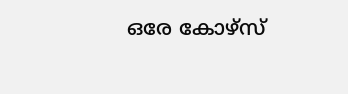ഒരേ കോഴ്സ്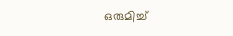ഒരുമിച്ച്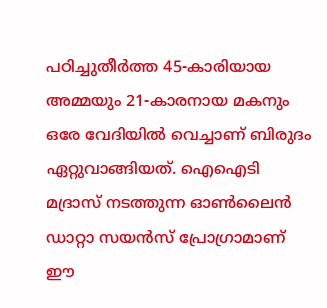പഠിച്ചുതീര്‍ത്ത 45-കാരിയായ അമ്മയും 21-കാരനായ മകനും ഒരേ വേദിയില്‍ വെച്ചാണ് ബിരുദം ഏറ്റുവാങ്ങിയത്. ഐഐടി മദ്രാസ് നടത്തുന്ന ഓണ്‍ലൈന്‍ ഡാറ്റാ സയന്‍സ് പ്രോഗ്രാമാണ് ഈ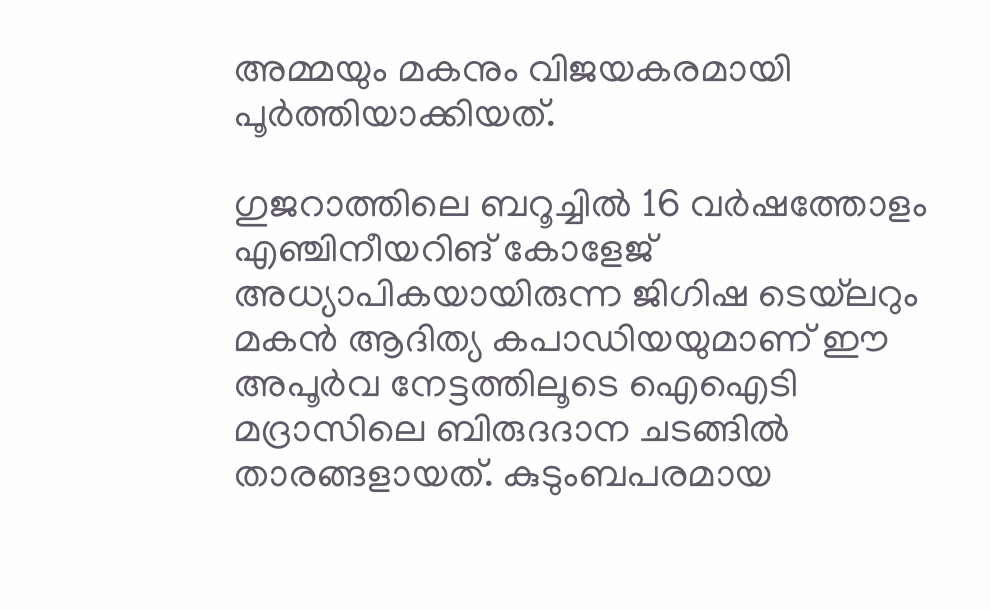അമ്മയും മകനും വിജയകരമായി പൂര്‍ത്തിയാക്കിയത്.

ഗുജറാത്തിലെ ബറൂച്ചില്‍ 16 വര്‍ഷത്തോളം എഞ്ചിനീയറിങ് കോളേജ് അധ്യാപികയായിരുന്ന ജിഗിഷ ടെയ്‌ലറും മകന്‍ ആദിത്യ കപാഡിയയുമാണ് ഈ അപൂര്‍വ നേട്ടത്തിലൂടെ ഐഐടി മദ്രാസിലെ ബിരുദദാന ചടങ്ങില്‍ താരങ്ങളായത്. കുടുംബപരമായ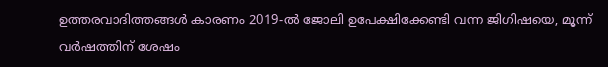ഉത്തരവാദിത്തങ്ങള്‍ കാരണം 2019-ല്‍ ജോലി ഉപേക്ഷിക്കേണ്ടി വന്ന ജിഗിഷയെ, മൂന്ന് വര്‍ഷത്തിന് ശേഷം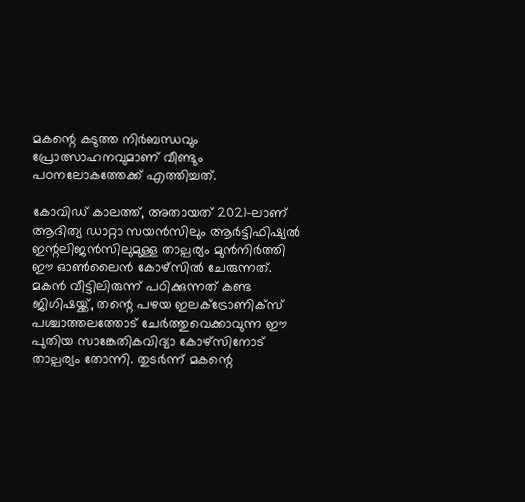മകന്റെ കടുത്ത നിര്‍ബന്ധവും പ്രോത്സാഹനവുമാണ് വീണ്ടും പഠനലോകത്തേക്ക് എത്തിച്ചത്.

കോവിഡ് കാലത്ത്, അതായത് 2021-ലാണ് ആദിത്യ ഡാറ്റാ സയന്‍സിലും ആര്‍ട്ടിഫിഷ്യല്‍ ഇന്റലിജന്‍സിലുമുള്ള താല്പര്യം മുന്‍നിര്‍ത്തി ഈ ഓണ്‍ലൈന്‍ കോഴ്‌സില്‍ ചേരുന്നത്. മകന്‍ വീട്ടിലിരുന്ന് പഠിക്കുന്നത് കണ്ട ജിഗിഷയ്ക്ക്, തന്റെ പഴയ ഇലക്ട്രോണിക്‌സ് പശ്ചാത്തലത്തോട് ചേര്‍ത്തുവെക്കാവുന്ന ഈ പുതിയ സാങ്കേതികവിദ്യാ കോഴ്‌സിനോട് താല്പര്യം തോന്നി. തുടര്‍ന്ന് മകന്റെ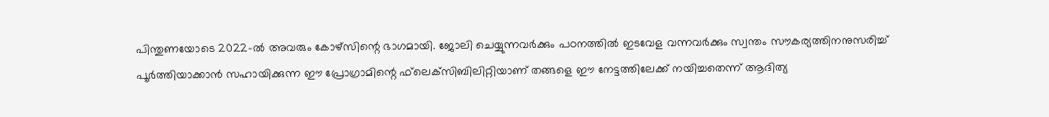പിന്തുണയോടെ 2022-ല്‍ അവരും കോഴ്‌സിന്റെ ഭാഗമായി. ജോലി ചെയ്യുന്നവര്‍ക്കും പഠനത്തില്‍ ഇടവേള വന്നവര്‍ക്കും സ്വന്തം സൗകര്യത്തിനനുസരിച്ച് പൂര്‍ത്തിയാക്കാന്‍ സഹായിക്കുന്ന ഈ പ്രോഗ്രാമിന്റെ ഫ്‌ലെക്‌സിബിലിറ്റിയാണ് തങ്ങളെ ഈ നേട്ടത്തിലേക്ക് നയിച്ചതെന്ന് ആദിത്യ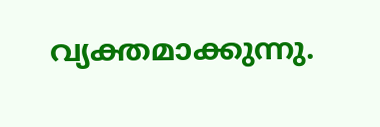വ്യക്തമാക്കുന്നു.